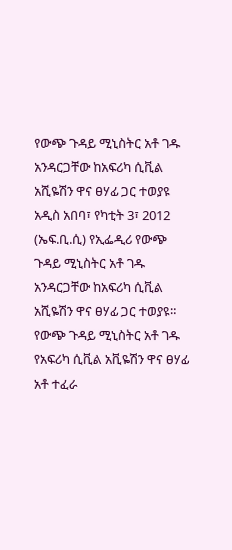የውጭ ጉዳይ ሚኒስትር አቶ ገዱ አንዳርጋቸው ከአፍሪካ ሲቪል አሺዬሽን ዋና ፀሃፊ ጋር ተወያዩ
አዲስ አበባ፣ የካቲት 3፣ 2012 (ኤፍ.ቢ.ሲ) የኢፌዲሪ የውጭ ጉዳይ ሚኒስትር አቶ ገዱ አንዳርጋቸው ከአፍሪካ ሲቪል አሺዬሽን ዋና ፀሃፊ ጋር ተወያዩ።
የውጭ ጉዳይ ሚኒስትር አቶ ገዱ የአፍሪካ ሲቪል አቪዬሽን ዋና ፀሃፊ አቶ ተፈራ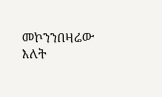መኮንንበዛሬው እለት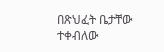በጽህፈት ቤታቸው ተቀብለው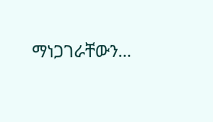ማነጋገራቸውን…